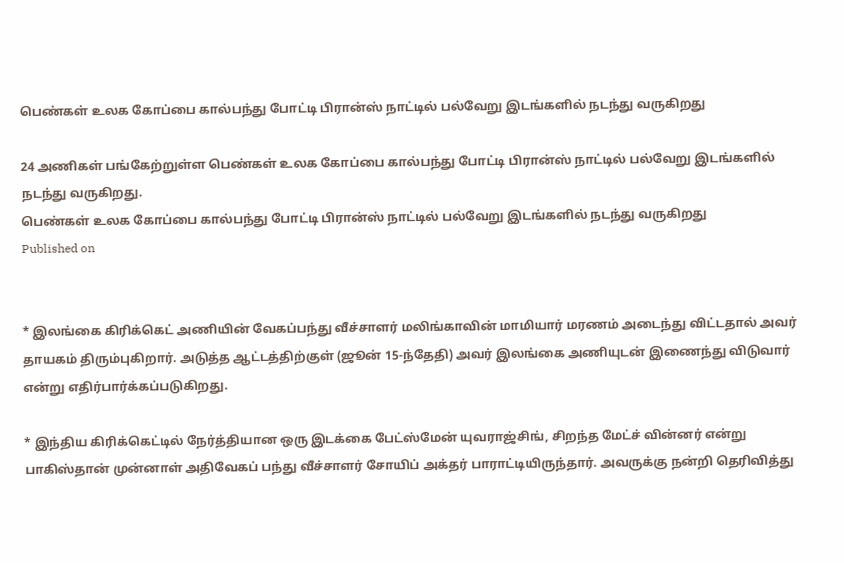பெண்கள் உலக கோப்பை கால்பந்து போட்டி பிரான்ஸ் நாட்டில் பல்வேறு இடங்களில் நடந்து வருகிறது

24 அணிகள் பங்கேற்றுள்ள பெண்கள் உலக கோப்பை கால்பந்து போட்டி பிரான்ஸ் நாட்டில் பல்வேறு இடங்களில் நடந்து வருகிறது.
பெண்கள் உலக கோப்பை கால்பந்து போட்டி பிரான்ஸ் நாட்டில் பல்வேறு இடங்களில் நடந்து வருகிறது
Published on


* இலங்கை கிரிக்கெட் அணியின் வேகப்பந்து வீச்சாளர் மலிங்காவின் மாமியார் மரணம் அடைந்து விட்டதால் அவர் தாயகம் திரும்புகிறார். அடுத்த ஆட்டத்திற்குள் (ஜூன் 15-ந்தேதி) அவர் இலங்கை அணியுடன் இணைந்து விடுவார் என்று எதிர்பார்க்கப்படுகிறது.

* இந்திய கிரிக்கெட்டில் நேர்த்தியான ஒரு இடக்கை பேட்ஸ்மேன் யுவராஜ்சிங், சிறந்த மேட்ச் வின்னர் என்று பாகிஸ்தான் முன்னாள் அதிவேகப் பந்து வீச்சாளர் சோயிப் அக்தர் பாராட்டியிருந்தார். அவருக்கு நன்றி தெரிவித்து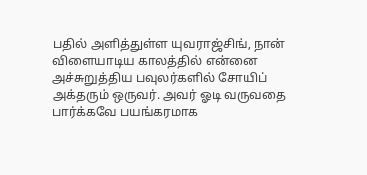பதில் அளித்துள்ள யுவராஜ்சிங், நான் விளையாடிய காலத்தில் என்னை அச்சுறுத்திய பவுலர்களில் சோயிப் அக்தரும் ஒருவர். அவர் ஓடி வருவதை பார்க்கவே பயங்கரமாக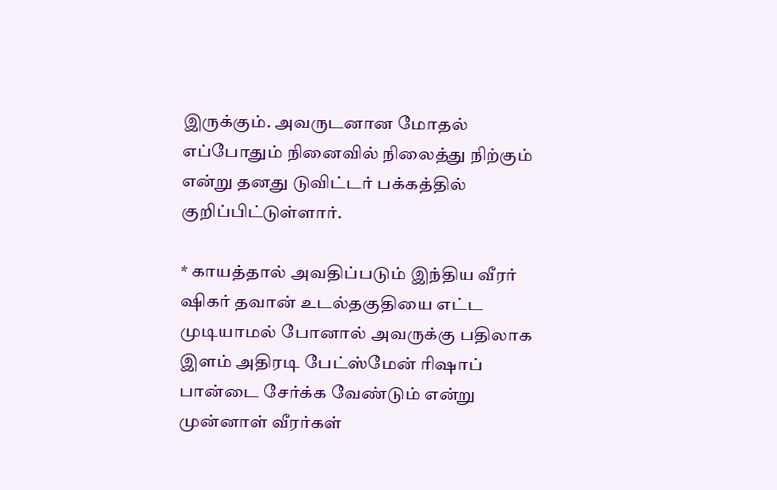இருக்கும். அவருடனான மோதல் எப்போதும் நினைவில் நிலைத்து நிற்கும் என்று தனது டுவிட்டர் பக்கத்தில் குறிப்பிட்டுள்ளார்.

* காயத்தால் அவதிப்படும் இந்திய வீரர் ஷிகர் தவான் உடல்தகுதியை எட்ட முடியாமல் போனால் அவருக்கு பதிலாக இளம் அதிரடி பேட்ஸ்மேன் ரிஷாப் பான்டை சேர்க்க வேண்டும் என்று முன்னாள் வீரர்கள்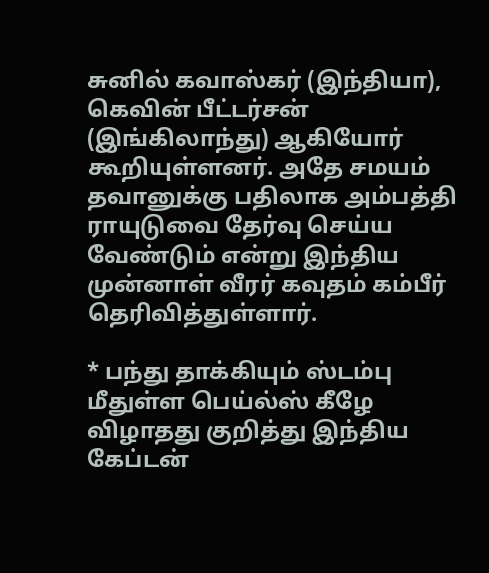சுனில் கவாஸ்கர் (இந்தியா), கெவின் பீட்டர்சன் (இங்கிலாந்து) ஆகியோர் கூறியுள்ளனர். அதே சமயம் தவானுக்கு பதிலாக அம்பத்தி ராயுடுவை தேர்வு செய்ய வேண்டும் என்று இந்திய முன்னாள் வீரர் கவுதம் கம்பீர் தெரிவித்துள்ளார்.

* பந்து தாக்கியும் ஸ்டம்பு மீதுள்ள பெய்ல்ஸ் கீழே விழாதது குறித்து இந்திய கேப்டன்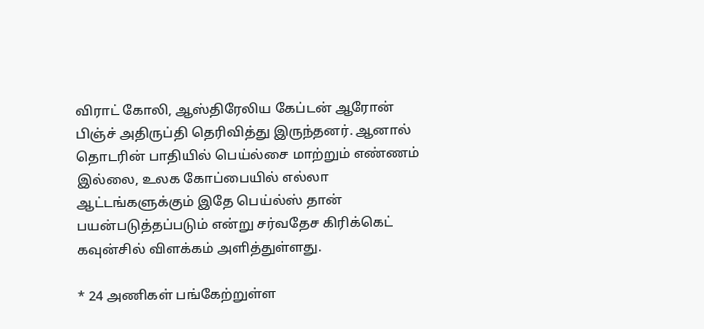விராட் கோலி, ஆஸ்திரேலிய கேப்டன் ஆரோன் பிஞ்ச் அதிருப்தி தெரிவித்து இருந்தனர். ஆனால் தொடரின் பாதியில் பெய்ல்சை மாற்றும் எண்ணம் இல்லை, உலக கோப்பையில் எல்லா ஆட்டங்களுக்கும் இதே பெய்ல்ஸ் தான் பயன்படுத்தப்படும் என்று சர்வதேச கிரிக்கெட் கவுன்சில் விளக்கம் அளித்துள்ளது.

* 24 அணிகள் பங்கேற்றுள்ள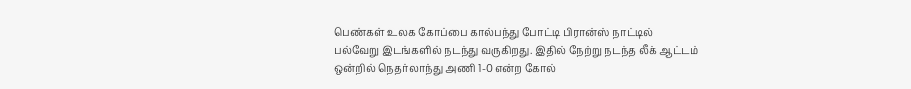பெண்கள் உலக கோப்பை கால்பந்து போட்டி பிரான்ஸ் நாட்டில் பல்வேறு இடங்களில் நடந்து வருகிறது. இதில் நேற்று நடந்த லீக் ஆட்டம் ஒன்றில் நெதர்லாந்து அணி 1-0 என்ற கோல்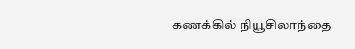கணக்கில் நியூசிலாந்தை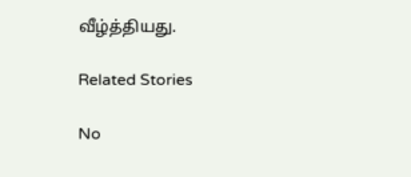வீழ்த்தியது.

Related Stories

No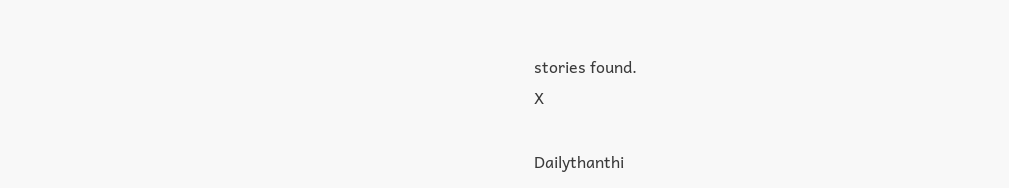stories found.
X

Dailythanthi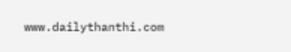www.dailythanthi.com